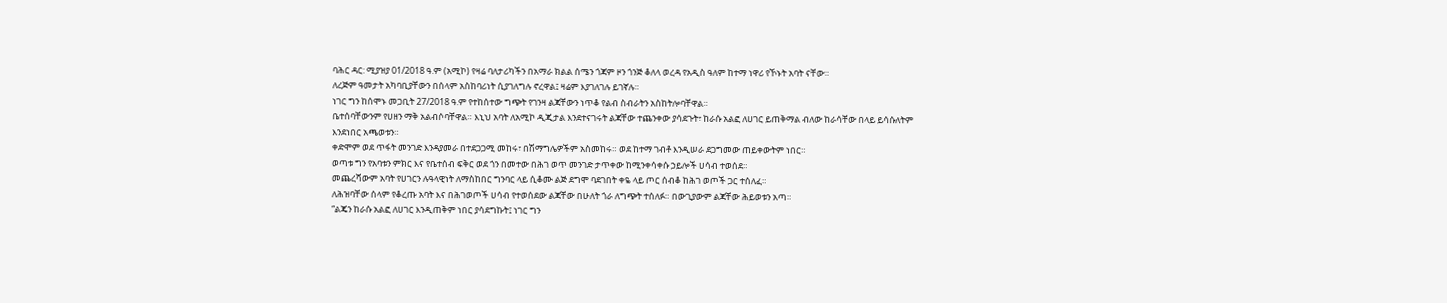ባሕር ዳር: ሚያዝያ 01/2018 ዓ.ም (አሚኮ) የዛሬ ባለታሪካችን በአማራ ክልል ሰሜን ጎጃም ዞን ጎንጅ ቆለላ ወረዳ የአዲስ ዓለም ከተማ ነዋሪ የኾኑት አባት ናቸው።
ለረጅም ዓመታት አካባቢያቸውን በሰላም አስከባሪነት ሲያገለግሉ ኖረዋል፤ ዛሬም እያገለገሉ ይገኛሉ።
ነገር ግን ከሰሞኑ መጋቢት 27/2018 ዓ.ም የተከሰተው ግጭት የገንዛ ልጃቸውን ነጥቆ የልብ ስብራትን አስከትሎባቸዋል።
ቤተሰባቸውንም የሀዘን ማቅ አልብሶባቸዋል። እኒህ አባት ለአሚኮ ዲጂታል እንደተናገሩት ልጃቸው ተጨንቀው ያሳደጉት፣ ከራሱ አልፎ ለሀገር ይጠቅማል ብለው ከራሳቸው በላይ ይሳሱለትም እንደነበር አጫወቱን።
ቀድሞም ወደ ጥፋት መንገድ እንዳያመራ በተደጋጋሚ መከሩ፣ በሽማግሌዎችም አስመከሩ። ወደ ከተማ ገብቶ እንዲሠራ ደጋግመው ጠይቀውትም ነበር።
ወጣቱ ግን የአባቱን ምክር እና የቤተሰብ ፍቅር ወደ ጎን በመተው በሕገ ወጥ መንገድ ታጥቀው ከሚንቀሳቀሱ ኃይሎች ሀሳብ ተወሰደ።
መጨረሻውም አባት የሀገርን ሉዓላዊነት ለማስከበር ግንባር ላይ ሲቆሙ ልጅ ደግሞ ባደገበት ቀዬ ላይ ጦር ሰብቆ ከሕገ ወጦች ጋር ተሰለፈ።
ለሕዝባቸው ሰላም የቆረጡ አባት እና በሕገወጦች ሀሳብ የተወሰደው ልጃቸው በሁለት ጎራ ለግጭት ተሰለፉ። በውጊያውም ልጃቸው ሕይወቱን አጣ።
“ልጄን ከራሱ አልፎ ለሀገር እንዲጠቅም ነበር ያሳደግኩት፤ ነገር ግን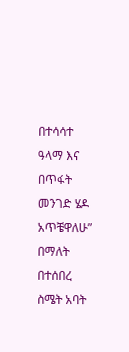በተሳሳተ ዓላማ እና በጥፋት መንገድ ሄዶ አጥቼዋለሁ” በማለት በተሰበረ ስሜት አባት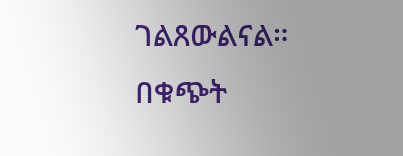ገልጸውልናል።
በቁጭት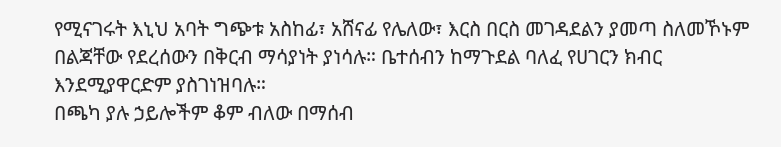የሚናገሩት እኒህ አባት ግጭቱ አስከፊ፣ አሸናፊ የሌለው፣ እርስ በርስ መገዳደልን ያመጣ ስለመኾኑም በልጃቸው የደረሰውን በቅርብ ማሳያነት ያነሳሉ። ቤተሰብን ከማጉደል ባለፈ የሀገርን ክብር እንደሚያዋርድም ያስገነዝባሉ።
በጫካ ያሉ ኃይሎችም ቆም ብለው በማሰብ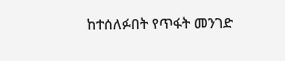ከተሰለፉበት የጥፋት መንገድ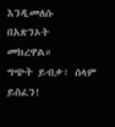እንዲመለሱ በአጽንኦት መክረዋል።
ግጭት ይብቃ፣ ሰላም ይስፈን!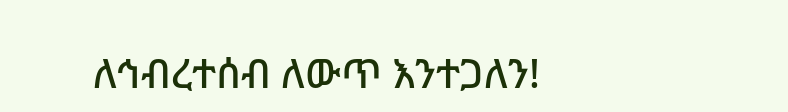ለኅብረተሰብ ለውጥ እንተጋለን!